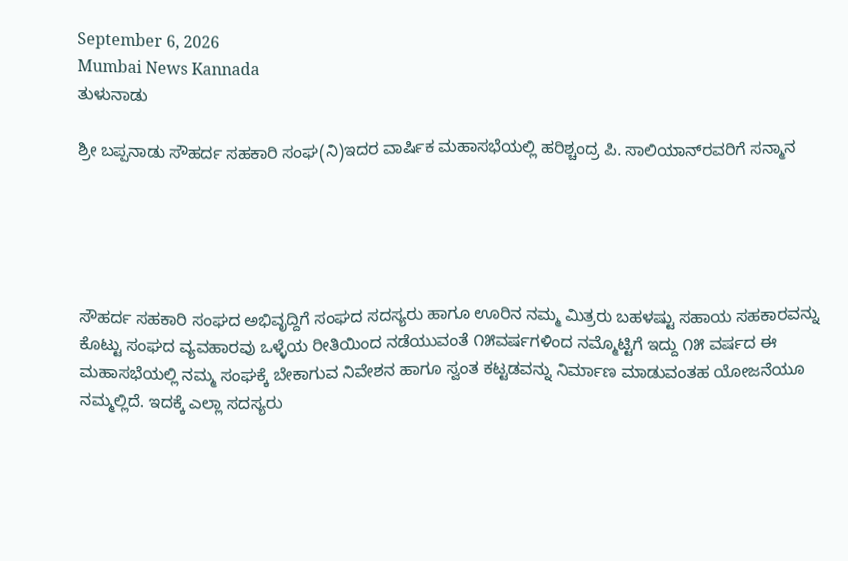September 6, 2026
Mumbai News Kannada
ತುಳುನಾಡು

ಶ್ರೀ ಬಪ್ಪನಾಡು ಸೌಹರ್ದ ಸಹಕಾರಿ ಸಂಘ(ನಿ)ಇದರ ವಾರ್ಷಿಕ ಮಹಾಸಭೆಯಲ್ಲಿ ಹರಿಶ್ಚಂದ್ರ ಪಿ. ಸಾಲಿಯಾನ್‌ರವರಿಗೆ ಸನ್ಮಾನ





ಸೌಹರ್ದ ಸಹಕಾರಿ ಸಂಘದ ಅಭಿವೃದ್ದಿಗೆ ಸಂಘದ ಸದಸ್ಯರು ಹಾಗೂ ಊರಿನ ನಮ್ಮ ಮಿತ್ರರು ಬಹಳಷ್ಟು ಸಹಾಯ ಸಹಕಾರವನ್ನು ಕೊಟ್ಟು ಸಂಘದ ವ್ಯವಹಾರವು ಒಳ್ಳೆಯ ರೀತಿಯಿಂದ ನಡೆಯುವಂತೆ ೧೫ವರ್ಷಗಳಿಂದ ನಮ್ಮೊಟ್ಟಿಗೆ ಇದ್ದು ೧೫ ವರ್ಷದ ಈ ಮಹಾಸಭೆಯಲ್ಲಿ ನಮ್ಮ ಸಂಘಕ್ಕೆ ಬೇಕಾಗುವ ನಿವೇಶನ ಹಾಗೂ ಸ್ವಂತ ಕಟ್ಟಡವನ್ನು ನಿರ್ಮಾಣ ಮಾಡುವಂತಹ ಯೋಜನೆಯೂ ನಮ್ಮಲ್ಲಿದೆ. ಇದಕ್ಕೆ ಎಲ್ಲಾ ಸದಸ್ಯರು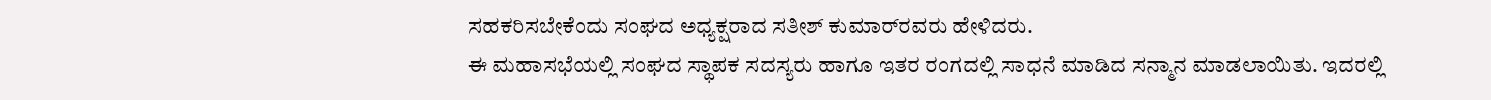ಸಹಕರಿಸಬೇಕೆಂದು ಸಂಘದ ಅಧ್ಯಕ್ಷರಾದ ಸತೀಶ್ ಕುಮಾರ್‌ರವರು ಹೇಳಿದರು.
ಈ ಮಹಾಸಭೆಯಲ್ಲಿ ಸಂಘದ ಸ್ಥಾಪಕ ಸದಸ್ಯರು ಹಾಗೂ ಇತರ ರಂಗದಲ್ಲಿ ಸಾಧನೆ ಮಾಡಿದ ಸನ್ಮಾನ ಮಾಡಲಾಯಿತು. ಇದರಲ್ಲಿ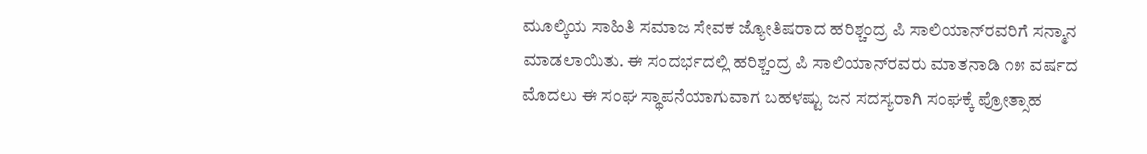ಮೂಲ್ಕಿಯ ಸಾಹಿತಿ ಸಮಾಜ ಸೇವಕ ಜ್ಯೋತಿಷರಾದ ಹರಿಶ್ಚಂದ್ರ ಪಿ ಸಾಲಿಯಾನ್‌ರವರಿಗೆ ಸನ್ಮಾನ ಮಾಡಲಾಯಿತು. ಈ ಸಂದರ್ಭದಲ್ಲಿ ಹರಿಶ್ಚಂದ್ರ ಪಿ ಸಾಲಿಯಾನ್‌ರವರು ಮಾತನಾಡಿ ೧೫ ವರ್ಷದ ಮೊದಲು ಈ ಸಂಘ ಸ್ಥಾಪನೆಯಾಗುವಾಗ ಬಹಳಷ್ಟು ಜನ ಸದಸ್ಯರಾಗಿ ಸಂಘಕ್ಕೆ ಪ್ರೋತ್ಸಾಹ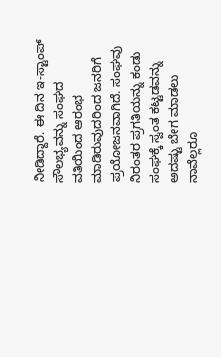ನೀಡಿದ್ದಾರೆ. ಈ ದಿನ ಇ-ಸ್ಟಾಂಪ್ ಸೌಲಭ್ಯವನ್ನು ಸಂಘದ ವತಿಯಿಂದ ಆರಂಭ ಮಾಡಿರುವುದರಿಂದ ಜನರಿಗೆ ಪ್ರಯೋಜನವಾಗಿದೆ. ಸಂಘವು ನಿರಂತರ ಪ್ರಗತಿಯನ್ನು ಕಂಡು ಸಂಘಕ್ಕೆ ಸ್ವಂತ ಕಟ್ಟಡವನ್ನು ಅದಷ್ಟು ಬೇಗ ಮಾಡಲು ನಾವೆಲ್ಲರೂ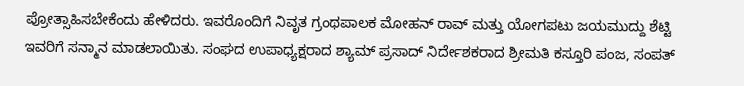ಪ್ರೋತ್ಸಾಹಿಸಬೇಕೆಂದು ಹೇಳಿದರು. ಇವರೊಂದಿಗೆ ನಿವೃತ ಗ್ರಂಥಪಾಲಕ ಮೋಹನ್ ರಾವ್ ಮತ್ತು ಯೋಗಪಟು ಜಯಮುದ್ದು ಶೆಟ್ಟಿ ಇವರಿಗೆ ಸನ್ಮಾನ ಮಾಡಲಾಯಿತು. ಸಂಘದ ಉಪಾಧ್ಯಕ್ಷರಾದ ಶ್ಯಾಮ್ ಪ್ರಸಾದ್ ನಿರ್ದೇಶಕರಾದ ಶ್ರೀಮತಿ ಕಸ್ತೂರಿ ಪಂಜ, ಸಂಪತ್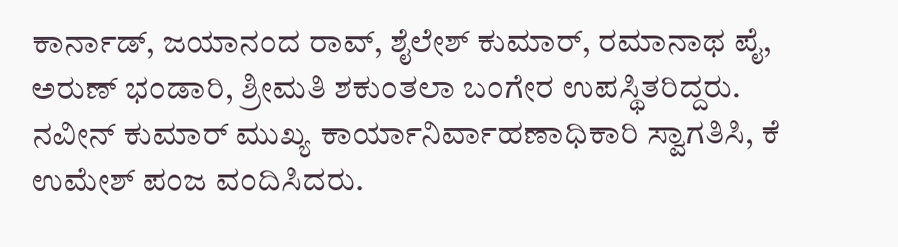ಕಾರ್ನಾಡ್, ಜಯಾನಂದ ರಾವ್, ಶೈಲೇಶ್ ಕುಮಾರ್, ರಮಾನಾಥ ಪೈ, ಅರುಣ್ ಭಂಡಾರಿ, ಶ್ರೀಮತಿ ಶಕುಂತಲಾ ಬಂಗೇರ ಉಪಸ್ಥಿತರಿದ್ದರು. ನವೀನ್ ಕುಮಾರ್ ಮುಖ್ಯ ಕಾರ್ಯಾನಿರ್ವಾಹಣಾಧಿಕಾರಿ ಸ್ವಾಗತಿಸಿ, ಕೆ ಉಮೇಶ್ ಪಂಜ ವಂದಿಸಿದರು.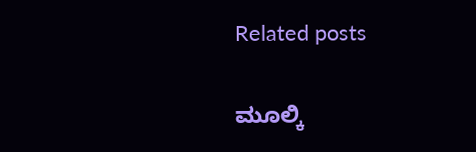Related posts

ಮೂಲ್ಕಿ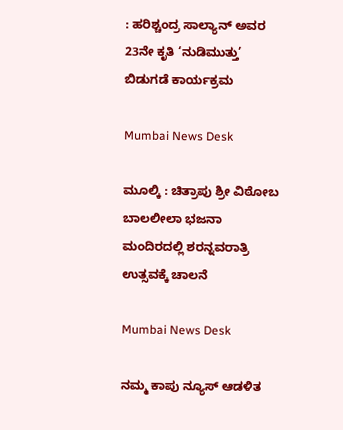: ಹರಿಶ್ಚಂದ್ರ ಸಾಲ್ಯಾನ್ ಅವರ 23ನೇ ಕೃತಿ ‘ನುಡಿಮುತ್ತು’ ಬಿಡುಗಡೆ ಕಾರ್ಯಕ್ರಮ

Mumbai News Desk

ಮೂಲ್ಕಿ : ಚಿತ್ರಾಪು ಶ್ರೀ ವಿಠೋಬ ಬಾಲಲೀಲಾ ಭಜನಾ ಮಂದಿರದಲ್ಲಿ ಶರನ್ನವರಾತ್ರಿ ಉತ್ಸವಕ್ಕೆ ಚಾಲನೆ

Mumbai News Desk

ನಮ್ಮ ಕಾಪು ನ್ಯೂಸ್ ಆಡಳಿತ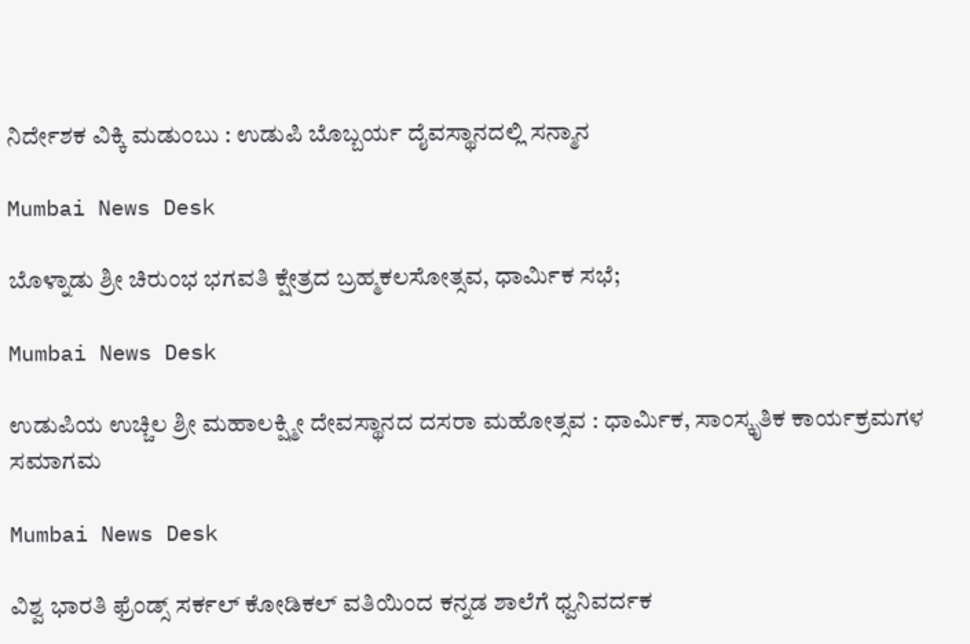ನಿರ್ದೇಶಕ ವಿಕ್ಕಿ ಮಡುಂಬು : ಉಡುಪಿ ಬೊಬ್ಬರ್ಯ ದೈವಸ್ಥಾನದಲ್ಲಿ ಸನ್ಮಾನ

Mumbai News Desk

ಬೊಳ್ನಾಡು ಶ್ರೀ ಚಿರುಂಭ ಭಗವತಿ ಕ್ಷೇತ್ರದ ಬ್ರಹ್ಮಕಲಸೋತ್ಸವ, ಧಾರ್ಮಿಕ ಸಭೆ;

Mumbai News Desk

ಉಡುಪಿಯ ಉಚ್ಚಿಲ ಶ್ರೀ ಮಹಾಲಕ್ಷ್ಮೀ ದೇವಸ್ಥಾನದ ದಸರಾ ಮಹೋತ್ಸವ : ಧಾರ್ಮಿಕ, ಸಾಂಸ್ಕೃತಿಕ ಕಾರ್ಯಕ್ರಮಗಳ ಸಮಾಗಮ

Mumbai News Desk

ವಿಶ್ವ ಭಾರತಿ ಫ್ರೆಂಡ್ಸ್ ಸರ್ಕಲ್ ಕೋಡಿಕಲ್ ವತಿಯಿಂದ ಕನ್ನಡ ಶಾಲೆಗೆ ಧ್ವನಿವರ್ದಕ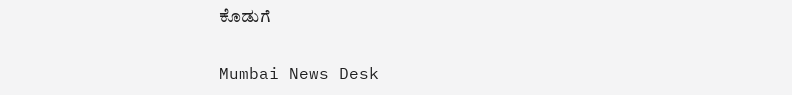ಕೊಡುಗೆ

Mumbai News Desk